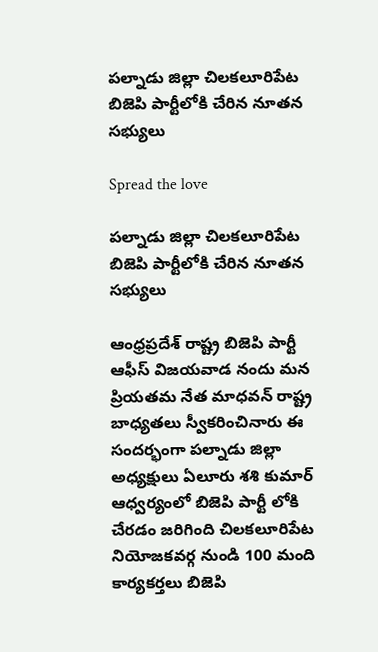పల్నాడు జిల్లా చిలకలూరిపేట బిజెపి పార్టీలోకి చేరిన నూతన సభ్యులు

Spread the love

పల్నాడు జిల్లా చిలకలూరిపేట బిజెపి పార్టీలోకి చేరిన నూతన సభ్యులు

ఆంధ్రప్రదేశ్ రాష్ట్ర బిజెపి పార్టీ ఆఫీస్ విజయవాడ నందు మన ప్రియతమ నేత మాధవన్ రాష్ట్ర బాధ్యతలు స్వీకరించినారు ఈ సందర్భంగా పల్నాడు జిల్లా అధ్యక్షులు ఏలూరు శశి కుమార్ ఆధ్వర్యంలో బిజెపి పార్టీ లోకి చేరడం జరిగింది చిలకలూరిపేట నియోజకవర్గ నుండి 100 మంది కార్యకర్తలు బిజెపి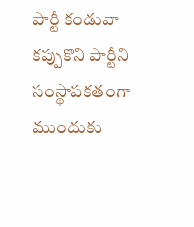పార్టీ కండువా కప్పుకొని పార్టీని సంస్థాపకతంగా ముందుకు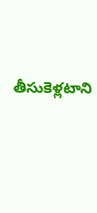తీసుకెళ్లటాని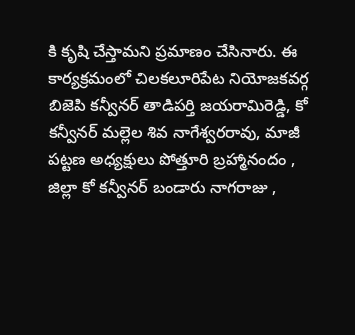కి కృషి చేస్తామని ప్రమాణం చేసినారు. ఈ కార్యక్రమంలో చిలకలూరిపేట నియోజకవర్గ బిజెపి కన్వీనర్ తాడిపర్తి జయరామిరెడ్డి, కో కన్వీనర్ మల్లెల శివ నాగేశ్వరరావు, మాజీ పట్టణ అధ్యక్షులు పోత్తూరి బ్రహ్మానందం , జిల్లా కో కన్వీనర్ బండారు నాగరాజు ,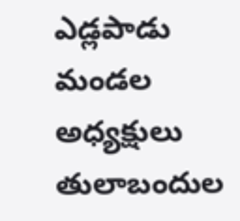ఎడ్లపాడు మండల అధ్యక్షులు తులాబందుల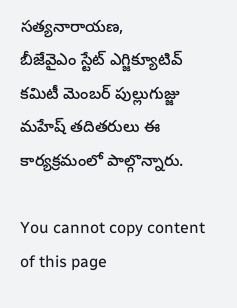సత్యనారాయణ,
బీజేవైఎం స్టేట్ ఎగ్జిక్యూటివ్ కమిటీ మెంబర్ పుల్లుగుజ్జు మహేష్ తదితరులు ఈ కార్యక్రమంలో పాల్గొన్నారు.

You cannot copy content of this page